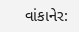વાંકાનેર: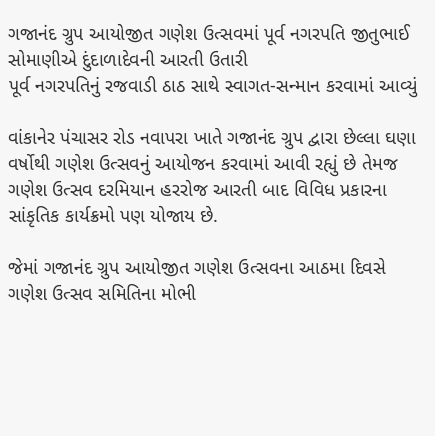ગજાનંદ ગ્રુપ આયોજીત ગણેશ ઉત્સવમાં પૂર્વ નગરપતિ જીતુભાઈ સોમાણીએ દુંદાળાદેવની આરતી ઉતારી
પૂર્વ નગરપતિનું રજવાડી ઠાઠ સાથે સ્વાગત-સન્માન કરવામાં આવ્યું

વાંકાનેર પંચાસર રોડ નવાપરા ખાતે ગજાનંદ ગ્રુપ દ્વારા છેલ્લા ઘણા વર્ષોથી ગણેશ ઉત્સવનું આયોજન કરવામાં આવી રહ્યું છે તેમજ ગણેશ ઉત્સવ દરમિયાન હરરોજ આરતી બાદ વિવિધ પ્રકારના સાંકૃતિક કાર્યક્રમો પણ યોજાય છે.

જેમાં ગજાનંદ ગ્રુપ આયોજીત ગણેશ ઉત્સવના આઠમા દિવસે ગણેશ ઉત્સવ સમિતિના મોભી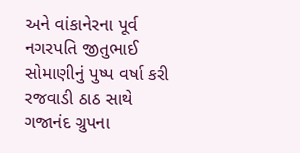અને વાંકાનેરના પૂર્વ નગરપતિ જીતુભાઈ સોમાણીનું પુષ્પ વર્ષા કરી રજવાડી ઠાઠ સાથે ગજાનંદ ગ્રુપના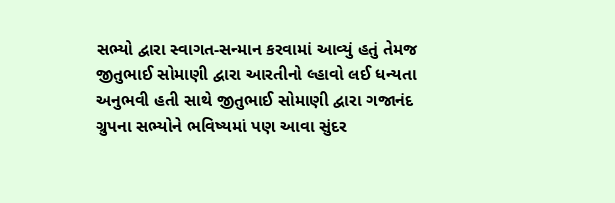સભ્યો દ્વારા સ્વાગત-સન્માન કરવામાં આવ્યું હતું તેમજ જીતુભાઈ સોમાણી દ્વારા આરતીનો લ્હાવો લઈ ધન્યતા અનુભવી હતી સાથે જીતુભાઈ સોમાણી દ્વારા ગજાનંદ ગ્રુપના સભ્યોને ભવિષ્યમાં પણ આવા સુંદર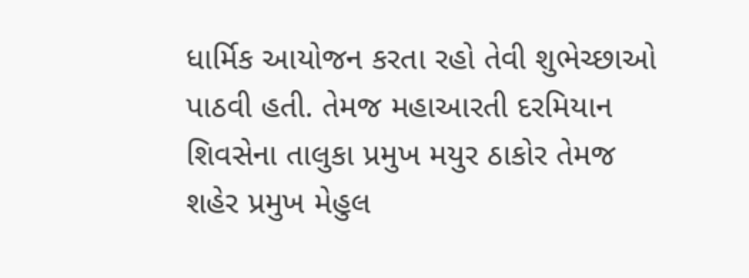ધાર્મિક આયોજન કરતા રહો તેવી શુભેચ્છાઓ પાઠવી હતી. તેમજ મહાઆરતી દરમિયાન શિવસેના તાલુકા પ્રમુખ મયુર ઠાકોર તેમજ શહેર પ્રમુખ મેહુલ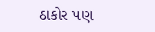ઠાકોર પણ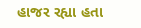હાજર રહ્યા હતા